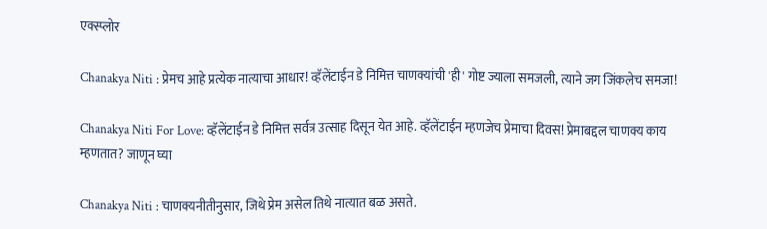एक्स्प्लोर

Chanakya Niti : प्रेमच आहे प्रत्येक नात्याचा आधार! व्हॅलेंटाईन डे निमित्त चाणक्यांची 'ही' गोष्ट ज्याला समजली, त्याने जग जिंकलेच समजा!

Chanakya Niti For Love: व्हॅलेंटाईन डे निमित्त सर्वत्र उत्साह दिसून येत आहे. व्हॅलेंटाईन म्हणजेच प्रेमाचा दिवस! प्रेमाबद्दल चाणक्य काय म्हणतात? जाणून घ्या

Chanakya Niti : चाणक्यनीतीनुसार, जिथे प्रेम असेल तिथे नात्यात बळ असते.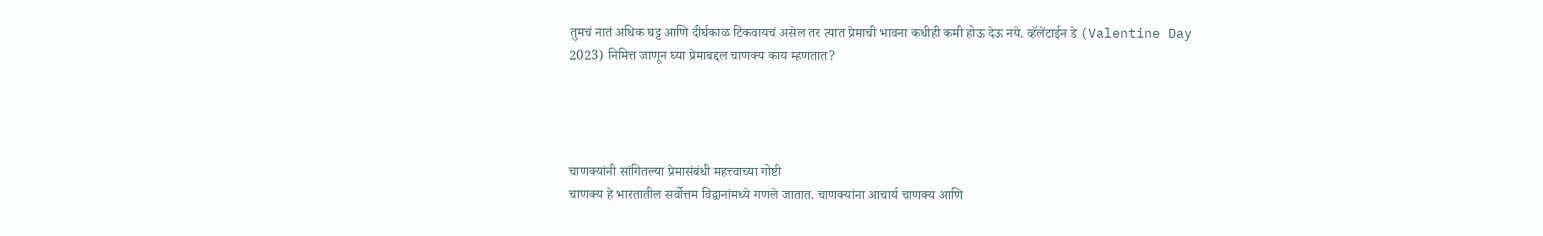तुमचं नातं अधिक घट्ट आणि दीर्घकाळ टिकवायचं असेल तर त्यात प्रेमाची भावना कधीही कमी होऊ देऊ नये. व्हॅलेंटाईन डे (Valentine Day 2023) निमित्त जाणून घ्या प्रेमाबद्दल चाणक्य काय म्हणतात?




चाणक्यांनी सांगितल्या प्रेमासंबंधी महत्त्वाच्या गोष्टी
चाणक्य हे भारतातील सर्वोत्तम विद्वानांमध्ये गणले जातात. चाणक्यांना आचार्य चाणक्य आणि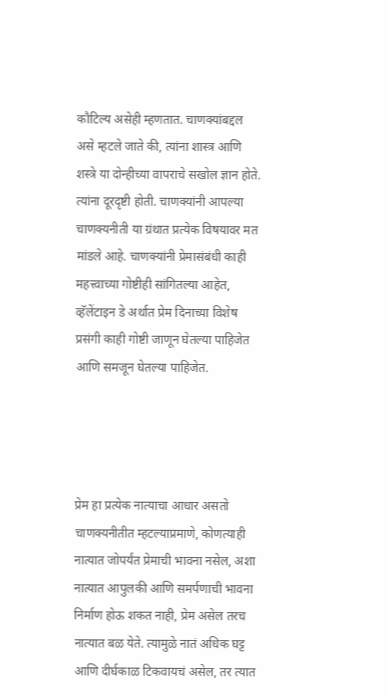कौटिल्य असेही म्हणतात. चाणक्यांबद्दल असे म्हटले जाते की, त्यांना शास्त्र आणि शस्त्रे या दोन्हीच्या वापराचे सखोल ज्ञान होते. त्यांना दूरदृष्टी होती. चाणक्यांनी आपल्या चाणक्यनीती या ग्रंथात प्रत्येक विषयावर मत मांडले आहे. चाणक्यांनी प्रेमासंबंधी काही महत्त्वाच्या गोष्टीही सांगितल्या आहेत, व्हॅलेंटाइन डे अर्थात प्रेम दिनाच्या विशेष प्रसंगी काही गोष्टी जाणून घेतल्या पाहिजेत आणि समजून घेतल्या पाहिजेत.




प्रेम हा प्रत्येक नात्याचा आधार असतो
चाणक्यनीतीत म्हटल्याप्रमाणे, कोणत्याही नात्यात जोपर्यंत प्रेमाची भावना नसेल, अशा नात्यात आपुलकी आणि समर्पणाची भावना निर्माण होऊ शकत नाही, प्रेम असेल तरच नात्यात बळ येते. त्यामुळे नातं अधिक घट्ट आणि दीर्घकाळ टिकवायचं असेल, तर त्यात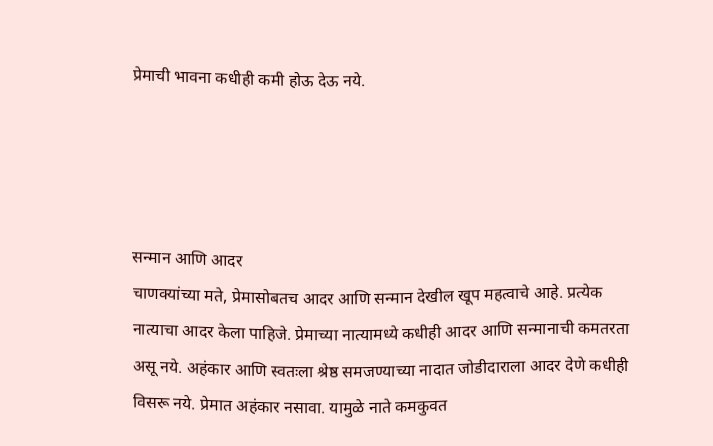प्रेमाची भावना कधीही कमी होऊ देऊ नये.




सन्मान आणि आदर
चाणक्यांच्या मते, प्रेमासोबतच आदर आणि सन्मान देखील खूप महत्वाचे आहे. प्रत्येक नात्याचा आदर केला पाहिजे. प्रेमाच्या नात्यामध्ये कधीही आदर आणि सन्मानाची कमतरता असू नये. अहंकार आणि स्वतःला श्रेष्ठ समजण्याच्या नादात जोडीदाराला आदर देणे कधीही विसरू नये. प्रेमात अहंकार नसावा. यामुळे नाते कमकुवत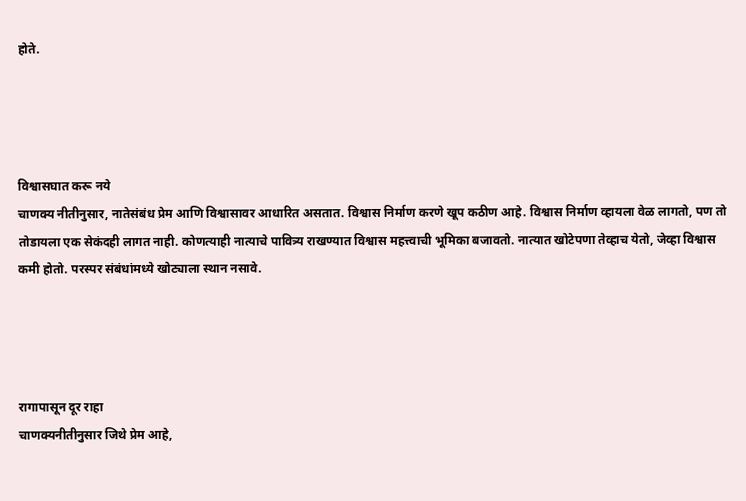होते.




विश्वासघात करू नये
चाणक्य नीतीनुसार, नातेसंबंध प्रेम आणि विश्वासावर आधारित असतात. विश्वास निर्माण करणे खूप कठीण आहे. विश्वास निर्माण व्हायला वेळ लागतो, पण तो तोडायला एक सेकंदही लागत नाही. कोणत्याही नात्याचे पावित्र्य राखण्यात विश्वास महत्त्वाची भूमिका बजावतो. नात्यात खोटेपणा तेव्हाच येतो, जेव्हा विश्वास कमी होतो. परस्पर संबंधांमध्ये खोट्याला स्थान नसावे.




रागापासून दूर राहा
चाणक्यनीतीनुसार जिथे प्रेम आहे,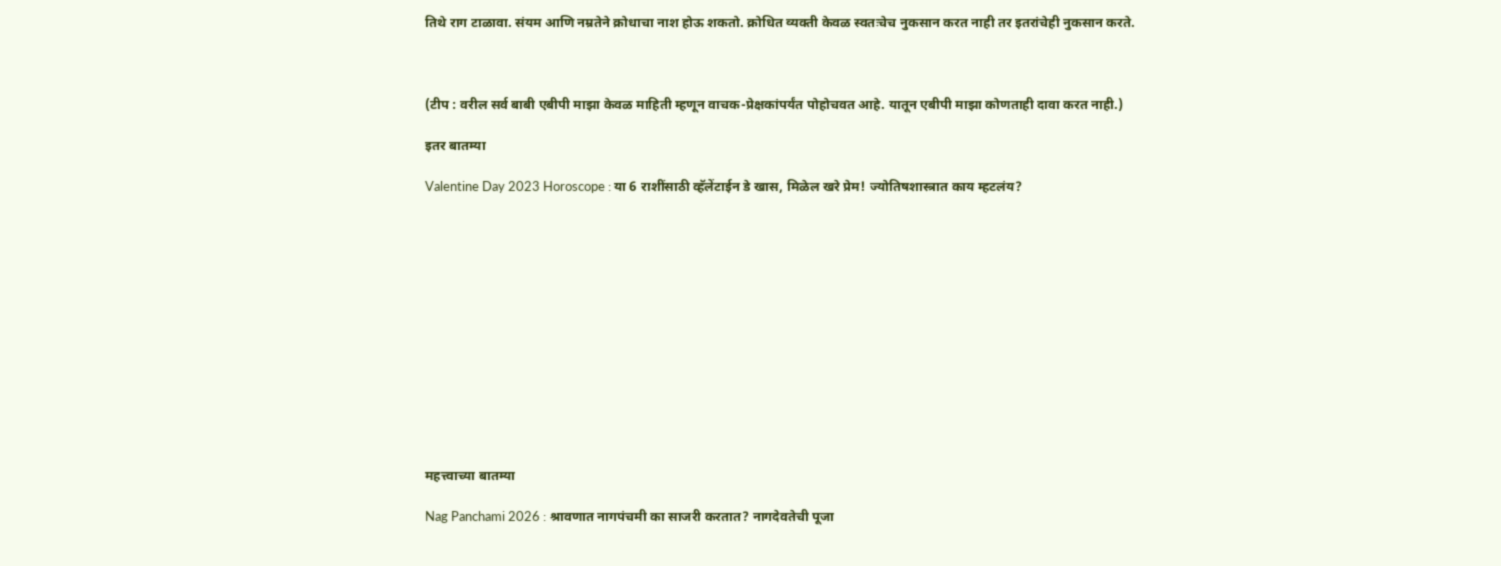तिथे राग टाळावा. संयम आणि नम्रतेने क्रोधाचा नाश होऊ शकतो. क्रोधित व्यक्ती केवळ स्वतःचेच नुकसान करत नाही तर इतरांचेही नुकसान करते.



(टीप : वरील सर्व बाबी एबीपी माझा केवळ माहिती म्हणून वाचक-प्रेक्षकांपर्यंत पोहोचवत आहे. यातून एबीपी माझा कोणताही दावा करत नाही.)

इतर बातम्या

Valentine Day 2023 Horoscope : या 6 राशींसाठी व्हॅलेंटाईन डे खास, मिळेल खरे प्रेम! ज्योतिषशास्त्रात काय म्हटलंय?













महत्त्वाच्या बातम्या

Nag Panchami 2026 : श्रावणात नागपंचमी का साजरी करतात? नागदेवतेची पूजा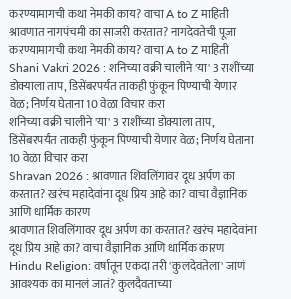करण्यामागची कथा नेमकी काय? वाचा A to Z माहिती
श्रावणात नागपंचमी का साजरी करतात? नागदेवतेची पूजा करण्यामागची कथा नेमकी काय? वाचा A to Z माहिती
Shani Vakri 2026 : शनिच्या वक्री चालीने 'या' 3 राशींच्या डोक्याला ताप, डिसेंबरपर्यंत ताकही फुंकून पिण्याची येणार वेळ; निर्णय घेताना 10 वेळा विचार करा
शनिच्या वक्री चालीने 'या' 3 राशींच्या डोक्याला ताप, डिसेंबरपर्यंत ताकही फुंकून पिण्याची येणार वेळ; निर्णय घेताना 10 वेळा विचार करा
Shravan 2026 : श्रावणात शिवलिंगावर दूध अर्पण का करतात? खरंच महादेवांना दूध प्रिय आहे का? वाचा वैज्ञानिक आणि धार्मिक कारण
श्रावणात शिवलिंगावर दूध अर्पण का करतात? खरंच महादेवांना दूध प्रिय आहे का? वाचा वैज्ञानिक आणि धार्मिक कारण
Hindu Religion: वर्षातून एकदा तरी 'कुलदेवतेला' जाणं आवश्यक का मानलं जातं? कुलदैवताच्या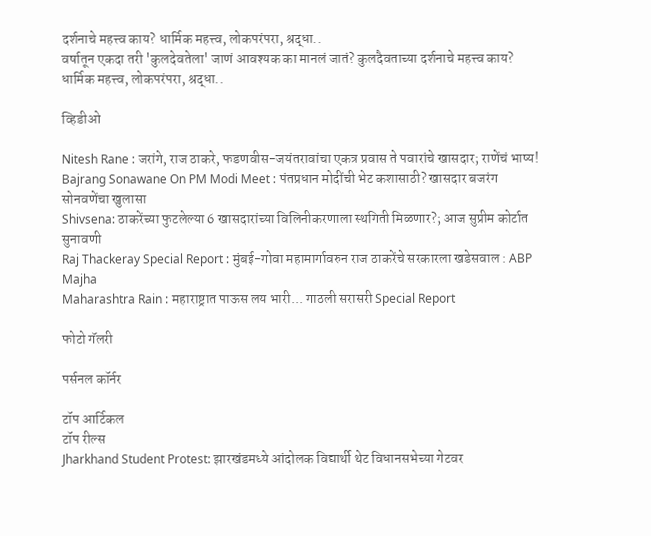दर्शनाचे महत्त्व काय? धार्मिक महत्त्व, लोकपरंपरा, श्रद्धा..
वर्षातून एकदा तरी 'कुलदेवतेला' जाणं आवश्यक का मानलं जातं? कुलदैवताच्या दर्शनाचे महत्त्व काय? धार्मिक महत्त्व, लोकपरंपरा, श्रद्धा..

व्हिडीओ

Nitesh Rane : जरांगे, राज ठाकरे, फडणवीस-जयंतरावांचा एकत्र प्रवास ते पवारांचे खासदार; राणेंचं भाष्य!
Bajrang Sonawane On PM Modi Meet : पंतप्रधान मोदींची भेट कशासाठी? खासदार बजरंग सोनवणेंचा खुलासा
Shivsena: ठाकरेंच्या फुटलेल्या 6 खासदारांच्या विलिनीकरणाला स्थगिती मिळणार?; आज सुप्रीम कोर्टात सुनावणी
Raj Thackeray Special Report : मुंबई-गोवा महामार्गावरुन राज ठाकरेंचे सरकारला खडेसवाल : ABP Majha
Maharashtra Rain : महाराष्ट्रात पाऊस लय भारी... गाठली सरासरी Special Report

फोटो गॅलरी

पर्सनल कॉर्नर

टॉप आर्टिकल
टॉप रील्स
Jharkhand Student Protest: झारखंडमध्ये आंदोलक विद्यार्थी थेट विधानसभेच्या गेटवर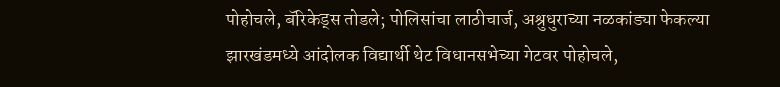पोहोचले, बॅरिकेड्स तोडले; पोलिसांचा लाठीचार्ज, अश्रुधुराच्या नळकांड्या फेकल्या
झारखंडमध्ये आंदोलक विद्यार्थी थेट विधानसभेच्या गेटवर पोहोचले,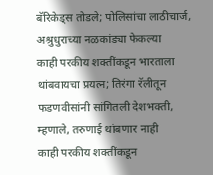बॅरिकेड्स तोडले; पोलिसांचा लाठीचार्ज, अश्रुधुराच्या नळकांड्या फेकल्या
काही परकीय शक्तींकडून भारताला थांबवायचा प्रयत्न; तिरंगा रॅलीतून फडणवीसांनी सांगितली देशभक्ती, म्हणाले, तरुणाई थांबणार नाही
काही परकीय शक्तींकडून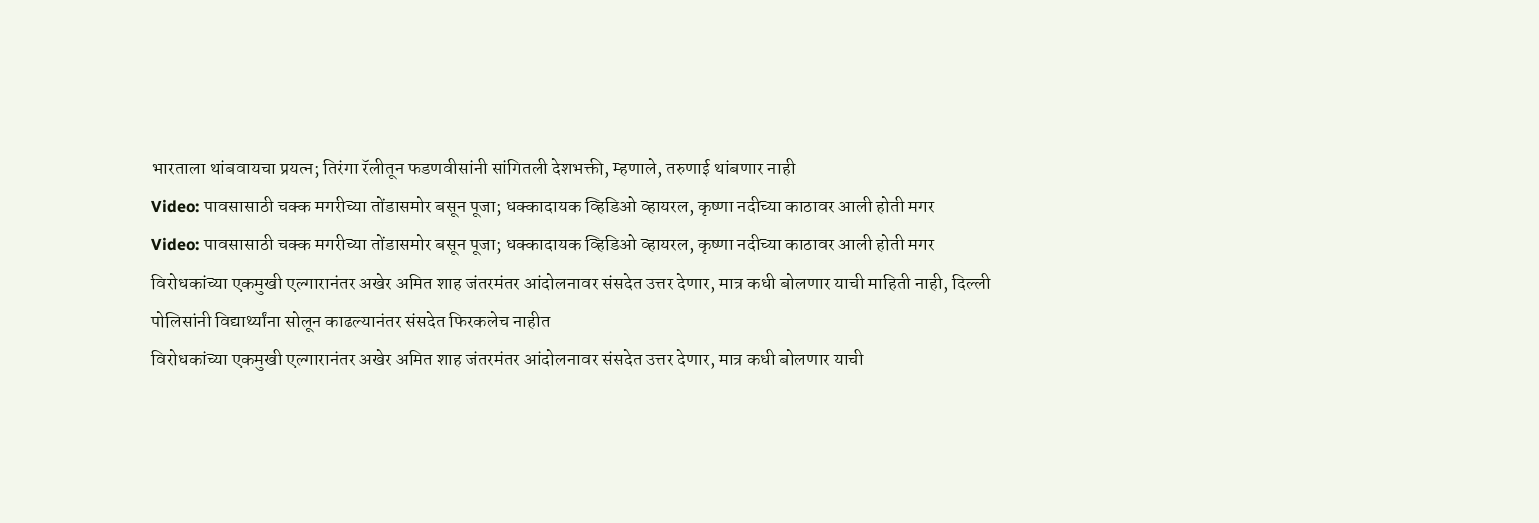भारताला थांबवायचा प्रयत्न; तिरंगा रॅलीतून फडणवीसांनी सांगितली देशभक्ती, म्हणाले, तरुणाई थांबणार नाही
Video: पावसासाठी चक्क मगरीच्या तोंडासमोर बसून पूजा; धक्कादायक व्हिडिओ व्हायरल, कृष्णा नदीच्या काठावर आली होती मगर
Video: पावसासाठी चक्क मगरीच्या तोंडासमोर बसून पूजा; धक्कादायक व्हिडिओ व्हायरल, कृष्णा नदीच्या काठावर आली होती मगर
विरोधकांच्या एकमुखी एल्गारानंतर अखेर अमित शाह जंतरमंतर आंदोलनावर संसदेत उत्तर देणार, मात्र कधी बोलणार याची माहिती नाही, दिल्ली पोलिसांनी विद्यार्थ्यांना सोलून काढल्यानंतर संसदेत फिरकलेच नाहीत
विरोधकांच्या एकमुखी एल्गारानंतर अखेर अमित शाह जंतरमंतर आंदोलनावर संसदेत उत्तर देणार, मात्र कधी बोलणार याची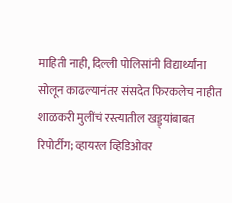माहिती नाही, दिल्ली पोलिसांनी विद्यार्थ्यांना सोलून काढल्यानंतर संसदेत फिरकलेच नाहीत
शाळकरी मुलींचं रस्त्यातील खड्ड्यांबाबत रिपोर्टींग; व्हायरल व्हिडिओवर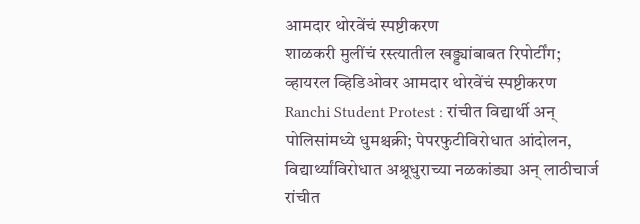आमदार थोरवेंचं स्पष्टीकरण
शाळकरी मुलींचं रस्त्यातील खड्ड्यांबाबत रिपोर्टींग; व्हायरल व्हिडिओवर आमदार थोरवेंचं स्पष्टीकरण
Ranchi Student Protest : रांचीत विद्यार्थी अन् पोलिसांमध्ये धुमश्चक्री; पेपरफुटीविरोधात आंदोलन, विद्यार्थ्यांविरोधात अश्रूधुराच्या नळकांड्या अन् लाठीचार्ज
रांचीत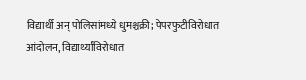विद्यार्थी अन् पोलिसांमध्ये धुमश्चक्री; पेपरफुटीविरोधात आंदोलन, विद्यार्थ्यांविरोधात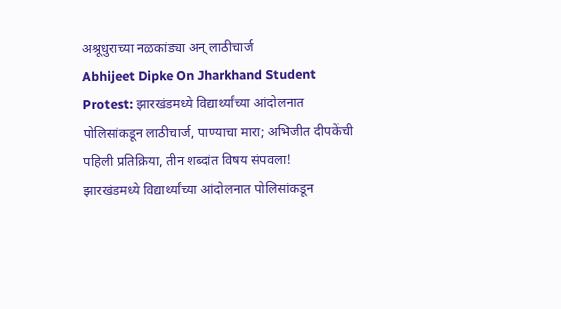अश्रूधुराच्या नळकांड्या अन् लाठीचार्ज
Abhijeet Dipke On Jharkhand Student Protest: झारखंडमध्ये विद्यार्थ्यांच्या आंदोलनात पोलिसांकडून लाठीचार्ज, पाण्याचा मारा; अभिजीत दीपकेंची पहिली प्रतिक्रिया, तीन शब्दांत विषय संपवला!
झारखंडमध्ये विद्यार्थ्यांच्या आंदोलनात पोलिसांकडून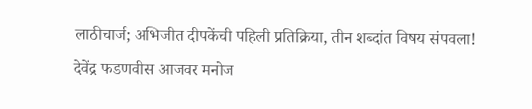लाठीचार्ज; अभिजीत दीपकेंची पहिली प्रतिक्रिया, तीन शब्दांत विषय संपवला!
देवेंद्र फडणवीस आजवर मनोज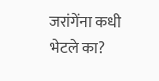जरांगेंना कधी भेटले का?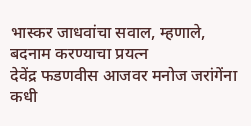भास्कर जाधवांचा सवाल, म्हणाले, बदनाम करण्याचा प्रयत्न
देवेंद्र फडणवीस आजवर मनोज जरांगेंना कधी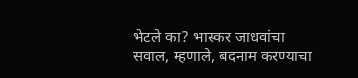भेटले का? भास्कर जाधवांचा सवाल, म्हणाले, बदनाम करण्याचा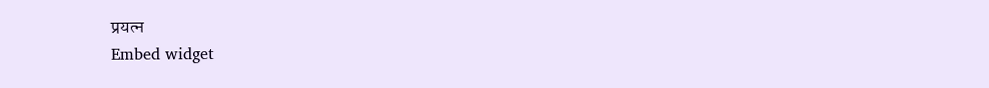प्रयत्न
Embed widget